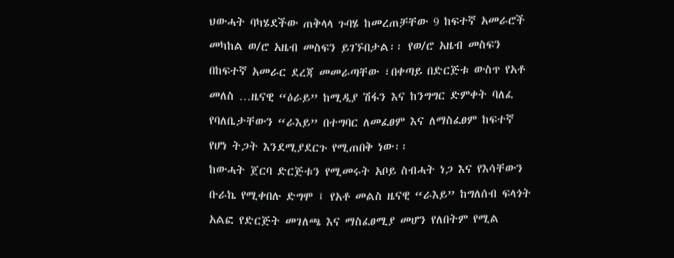ህውሓት ባካሄደችው ጠቅላላ ጉባሄ ከመረጠቻቸው 9 ከፍተኛ አመራሮች መካከል ወ/ሮ አዜብ መስፍን ይገኙበታል፡፡ የወ/ሮ አዜብ መስፍን በከፍተኛ አመራር ደረጃ መመራጣቸው ፣በቀጣይ በድርጅቱ ውስጥ የአቶ መለስ …ዜናዊ “ዕራይ” ከሚዲያ ሽፋን እና ከንግግር ድምቀት ባለፈ የባለቤታቸውን “ራእይ” በተግባር ለመፈፀም እና ለማስፈፀም ከፍተኛ የሆነ ትጋት እንደሚያደርጉ የሚጠበቅ ነው፡፡
ከውሓት ጀርባ ድርጅቱን የሚመሩት አቦይ ስብሓት ነጋ እና የእሳቸውን ቡራኬ የሚቀበሉ ድግሞ ፤ የአቶ መልስ ዜናዊ “ራእይ” ከግለሰብ ፍላጎት አልፎ የድርጅት መገለጫ እና ማስፈፀሚያ መሆን የለበትም የሚል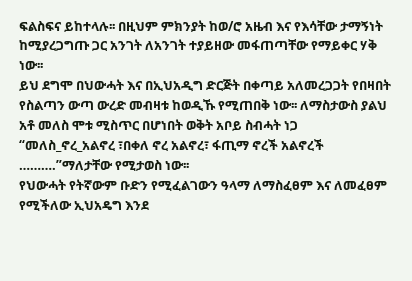ፍልስፍና ይከተላሉ፡፡ በዚህም ምክንያት ከወ/ሮ አዜብ እና የእሳቸው ታማኝነት ከሚያረጋግጡ ጋር አንገት ለአንገት ተያይዘው መፋጠጣቸው የማይቀር ሃቅ ነው፡፡
ይህ ደግሞ በህውሓት እና በኢህአዲግ ድርጅት በቀጣይ አለመረጋጋት የበዛበት የስልጣን ውጣ ውረድ መብዛቱ ከወዲኹ የሚጠበቅ ነው፡፡ ለማስታውስ ያልህ አቶ መለስ ሞቱ ሚስጥር በሆነበት ወቅት አቦይ ስብሓት ነጋ “መለስ_ኖረ_አልኖረ ፣በቀለ ኖረ አልኖረ፣ ፋጢማ ኖረች አልኖረች ……….”ማለታቸው የሚታወስ ነው፡፡
የህውሓት የትኛውም ቡድን የሚፈልገውን ዓላማ ለማስፈፀም እና ለመፈፀም የሚችለው ኢህአዴግ እንደ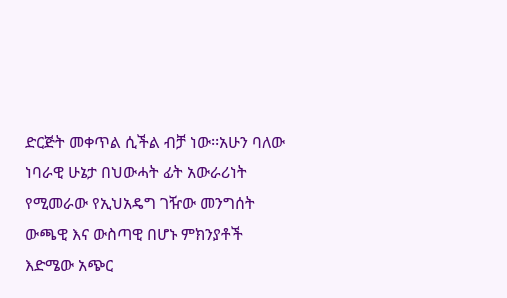ድርጅት መቀጥል ሲችል ብቻ ነው፡፡አሁን ባለው ነባራዊ ሁኔታ በህውሓት ፊት አውራሪነት የሚመራው የኢህአዴግ ገዥው መንግሰት ውጫዊ እና ውስጣዊ በሆኑ ምክንያቶች እድሜው አጭር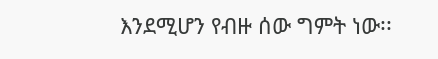እንደሚሆን የብዙ ሰው ግምት ነው፡፡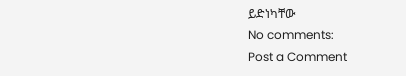ይድነካቸው
No comments:
Post a Comment